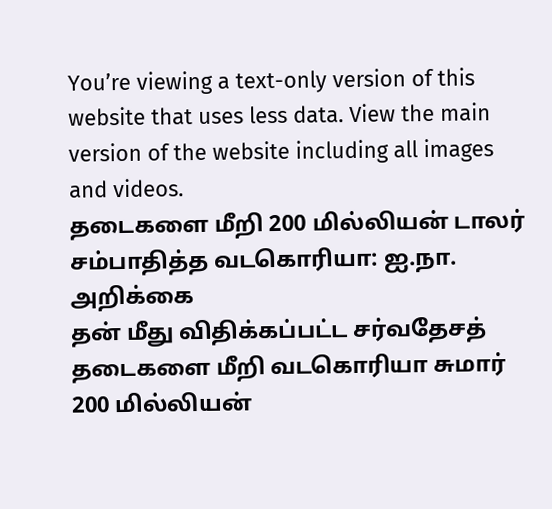You’re viewing a text-only version of this website that uses less data. View the main version of the website including all images and videos.
தடைகளை மீறி 200 மில்லியன் டாலர் சம்பாதித்த வடகொரியா: ஐ.நா. அறிக்கை
தன் மீது விதிக்கப்பட்ட சர்வதேசத் தடைகளை மீறி வடகொரியா சுமார் 200 மில்லியன்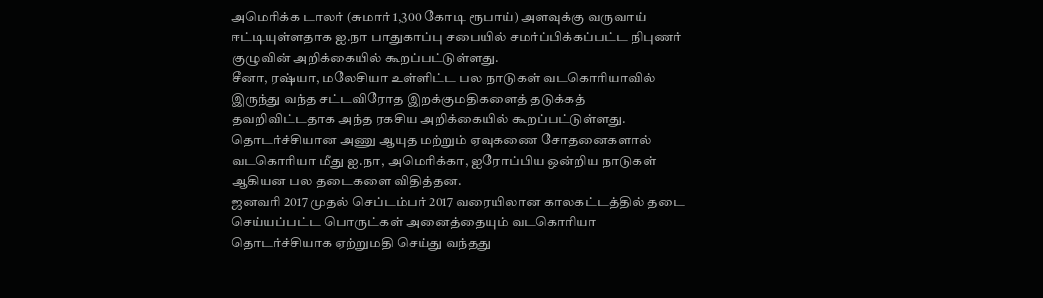அமெரிக்க டாலர் (சுமார் 1,300 கோடி ரூபாய்) அளவுக்கு வருவாய் ஈட்டியுள்ளதாக ஐ.நா பாதுகாப்பு சபையில் சமர்ப்பிக்கப்பட்ட நிபுணர் குழுவின் அறிக்கையில் கூறப்பட்டுள்ளது.
சீனா, ரஷ்யா, மலேசியா உள்ளிட்ட பல நாடுகள் வடகொரியாவில் இருந்து வந்த சட்டவிரோத இறக்குமதிகளைத் தடுக்கத் தவறிவிட்டதாக அந்த ரகசிய அறிக்கையில் கூறப்பட்டுள்ளது.
தொடர்ச்சியான அணு ஆயுத மற்றும் ஏவுகணை சோதனைகளால் வடகொரியா மீது ஐ.நா, அமெரிக்கா, ஐரோப்பிய ஒன்றிய நாடுகள் ஆகியன பல தடைகளை விதித்தன.
ஜனவரி 2017 முதல் செப்டம்பர் 2017 வரையிலான காலகட்டத்தில் தடை செய்யப்பட்ட பொருட்கள் அனைத்தையும் வடகொரியா தொடர்ச்சியாக ஏற்றுமதி செய்து வந்தது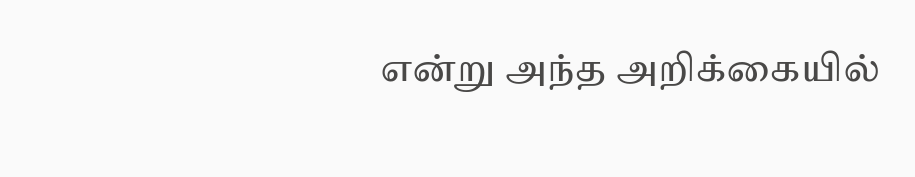என்று அந்த அறிக்கையில்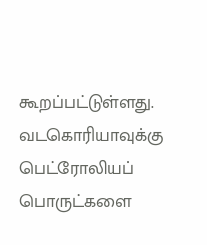கூறப்பட்டுள்ளது.
வடகொரியாவுக்கு பெட்ரோலியப் பொருட்களை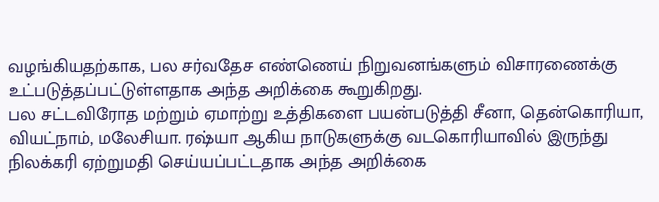வழங்கியதற்காக, பல சர்வதேச எண்ணெய் நிறுவனங்களும் விசாரணைக்கு உட்படுத்தப்பட்டுள்ளதாக அந்த அறிக்கை கூறுகிறது.
பல சட்டவிரோத மற்றும் ஏமாற்று உத்திகளை பயன்படுத்தி சீனா, தென்கொரியா, வியட்நாம், மலேசியா. ரஷ்யா ஆகிய நாடுகளுக்கு வடகொரியாவில் இருந்து நிலக்கரி ஏற்றுமதி செய்யப்பட்டதாக அந்த அறிக்கை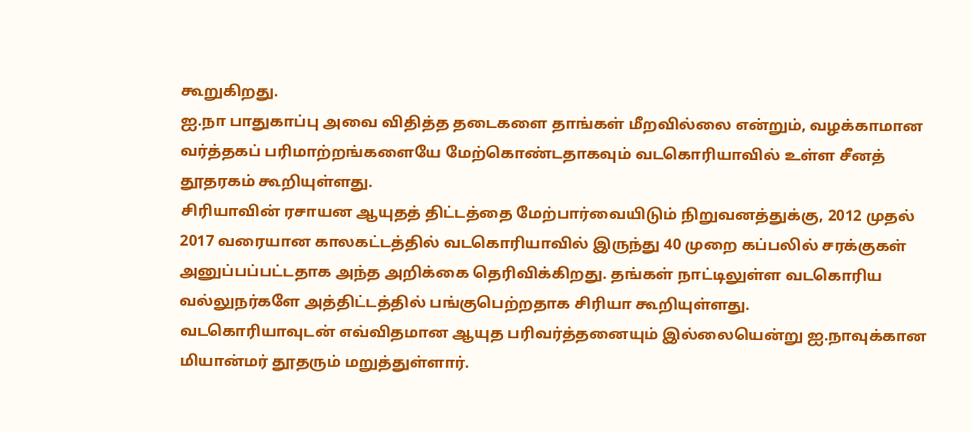கூறுகிறது.
ஐ.நா பாதுகாப்பு அவை விதித்த தடைகளை தாங்கள் மீறவில்லை என்றும், வழக்காமான வர்த்தகப் பரிமாற்றங்களையே மேற்கொண்டதாகவும் வடகொரியாவில் உள்ள சீனத் தூதரகம் கூறியுள்ளது.
சிரியாவின் ரசாயன ஆயுதத் திட்டத்தை மேற்பார்வையிடும் நிறுவனத்துக்கு, 2012 முதல் 2017 வரையான காலகட்டத்தில் வடகொரியாவில் இருந்து 40 முறை கப்பலில் சரக்குகள் அனுப்பப்பட்டதாக அந்த அறிக்கை தெரிவிக்கிறது. தங்கள் நாட்டிலுள்ள வடகொரிய வல்லுநர்களே அத்திட்டத்தில் பங்குபெற்றதாக சிரியா கூறியுள்ளது.
வடகொரியாவுடன் எவ்விதமான ஆயுத பரிவர்த்தனையும் இல்லையென்று ஐ.நாவுக்கான மியான்மர் தூதரும் மறுத்துள்ளார்.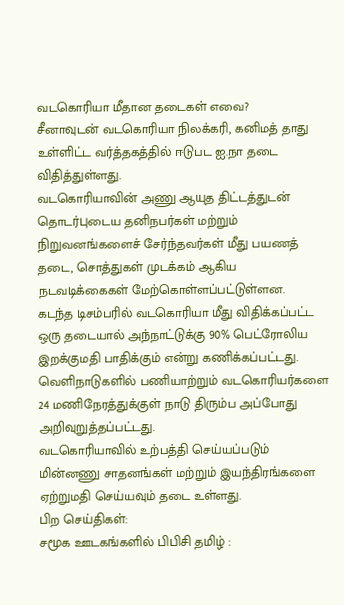வடகொரியா மீதான தடைகள் எவை?
சீனாவுடன் வடகொரியா நிலக்கரி, கனிமத் தாது உள்ளிட்ட வர்த்தகத்தில் ஈடுபட ஐ.நா தடை விதித்துள்ளது.
வடகொரியாவின் அணு ஆயுத திட்டத்துடன் தொடர்புடைய தனிநபர்கள் மற்றும் நிறுவனங்களைச் சேர்ந்தவர்கள் மீது பயணத் தடை, சொத்துகள் முடக்கம் ஆகிய நடவடிக்கைகள் மேற்கொள்ளப்பட்டுள்ளன.
கடந்த டிசம்பரில் வடகொரியா மீது விதிக்கப்பட்ட ஒரு தடையால் அந்நாட்டுக்கு 90% பெட்ரோலிய இறக்குமதி பாதிக்கும் என்று கணிக்கப்பட்டது.
வெளிநாடுகளில் பணியாற்றும் வடகொரியர்களை 24 மணிநேரத்துக்குள் நாடு திரும்ப அப்போது அறிவுறுத்தப்பட்டது.
வடகொரியாவில் உற்பத்தி செய்யப்படும் மின்னணு சாதனங்கள் மற்றும் இயந்திரங்களை ஏற்றுமதி செய்யவும் தடை உள்ளது.
பிற செய்திகள்:
சமூக ஊடகங்களில் பிபிசி தமிழ் :